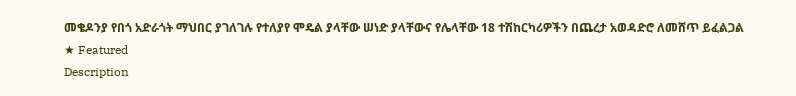መቄዶንያ የበጎ አድራጎት ማህበር ያገለገሉ የተለያየ ሞዴል ያላቸው ሠነድ ያላቸውና የሌላቸው 18 ተሽከርካሪዎችን በጨረታ አወዳድሮ ለመሸጥ ይፈልጋል
★ Featured
Description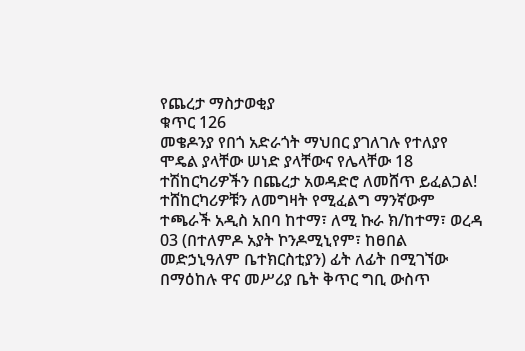የጨረታ ማስታወቂያ
ቁጥር 126
መቄዶንያ የበጎ አድራጎት ማህበር ያገለገሉ የተለያየ ሞዴል ያላቸው ሠነድ ያላቸውና የሌላቸው 18 ተሽከርካሪዎችን በጨረታ አወዳድሮ ለመሸጥ ይፈልጋል!
ተሸከርካሪዎቹን ለመግዛት የሚፈልግ ማንኛውም ተጫራች አዲስ አበባ ከተማ፣ ለሚ ኩራ ክ/ከተማ፣ ወረዳ 03 (በተለምዶ አያት ኮንዶሚኒየም፣ ከፀበል መድኃኒዓለም ቤተክርስቲያን) ፊት ለፊት በሚገኘው በማዕከሉ ዋና መሥሪያ ቤት ቅጥር ግቢ ውስጥ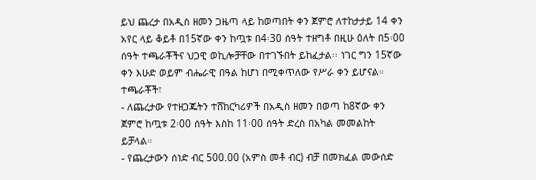ይህ ጨረታ በአዲስ ዘመን ጋዜጣ ላይ ከወጣበት ቀን ጀምሮ ለተከታታይ 14 ቀን አየር ላይ ቆይቶ በ15ኛው ቀን ከጧቱ በ4፡30 ሰዓት ተዘግቶ በዚሁ ዕለት በ5፡00 ሰዓት ተጫራቾችና ህጋዊ ወኪሎቻቸው በተገኙበት ይከፈታል፡፡ ነገር ግን 15ኛው ቀን እሁድ ወይም ብሔራዊ በዓል ከሆነ በሚቀጥለው የሥራ ቀን ይሆናል።
ተጫራቾች፣
- ለጨረታው የተዘጋጁትን ተሸከርካሪዎች በአዲስ ዘመን በወጣ ከ8ኛው ቀን ጀምሮ ከጧቱ 2፡00 ሰዓት እስከ 11፡00 ሰዓት ድረስ በአካል መመልከት ይቻላል።
- የጨረታውን ሰነድ ብር 500.00 (አምስ መቶ ብር) ብቻ በመክፈል መውሰድ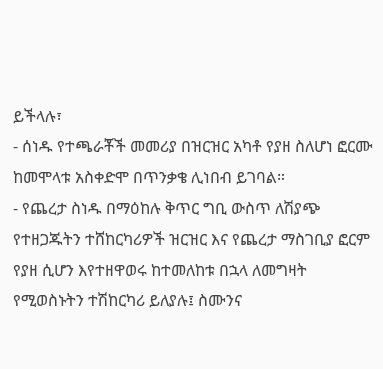ይችላሉ፣
- ሰነዱ የተጫራቾች መመሪያ በዝርዝር አካቶ የያዘ ስለሆነ ፎርሙ ከመሞላቱ አስቀድሞ በጥንቃቄ ሊነበብ ይገባል።
- የጨረታ ስነዱ በማዕከሉ ቅጥር ግቢ ውስጥ ለሽያጭ የተዘጋጁትን ተሸከርካሪዎች ዝርዝር እና የጨረታ ማስገቢያ ፎርም የያዘ ሲሆን እየተዘዋወሩ ከተመለከቱ በኋላ ለመግዛት የሚወስኑትን ተሽከርካሪ ይለያሉ፤ ስሙንና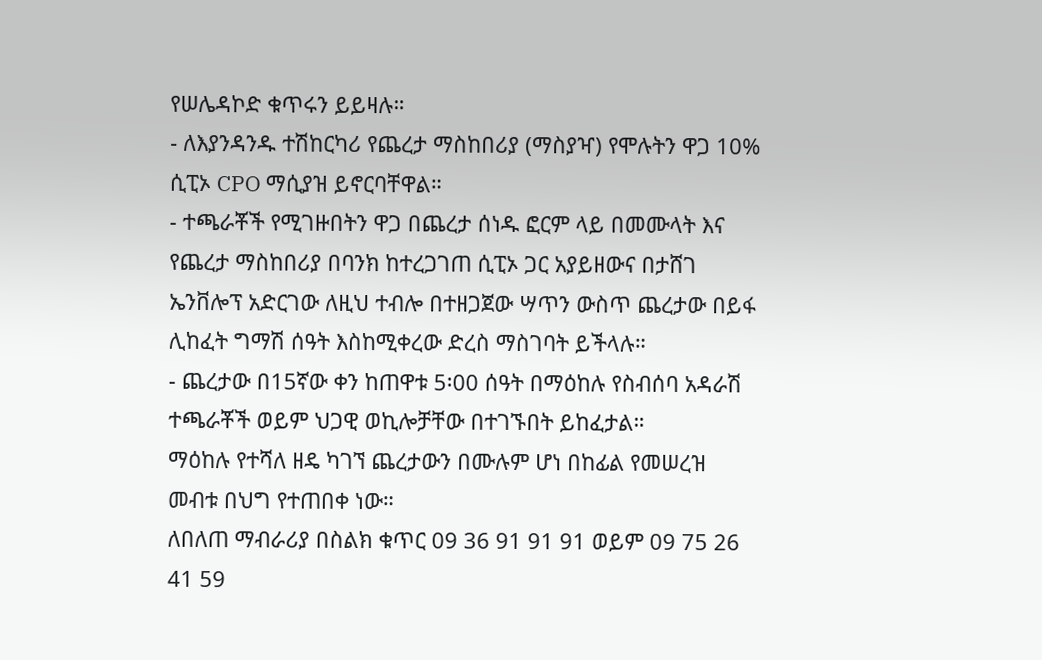የሠሌዳኮድ ቁጥሩን ይይዛሉ።
- ለእያንዳንዱ ተሽከርካሪ የጨረታ ማስከበሪያ (ማስያዣ) የሞሉትን ዋጋ 10% ሲፒኦ CPO ማሲያዝ ይኖርባቸዋል።
- ተጫራቾች የሚገዙበትን ዋጋ በጨረታ ሰነዱ ፎርም ላይ በመሙላት እና የጨረታ ማስከበሪያ በባንክ ከተረጋገጠ ሲፒኦ ጋር አያይዘውና በታሸገ ኤንቨሎፕ አድርገው ለዚህ ተብሎ በተዘጋጀው ሣጥን ውስጥ ጨረታው በይፋ ሊከፈት ግማሽ ሰዓት እስከሚቀረው ድረስ ማስገባት ይችላሉ።
- ጨረታው በ15ኛው ቀን ከጠዋቱ 5፡00 ሰዓት በማዕከሉ የስብሰባ አዳራሽ ተጫራቾች ወይም ህጋዊ ወኪሎቻቸው በተገኙበት ይከፈታል።
ማዕከሉ የተሻለ ዘዴ ካገኘ ጨረታውን በሙሉም ሆነ በከፊል የመሠረዝ መብቱ በህግ የተጠበቀ ነው።
ለበለጠ ማብራሪያ በስልክ ቁጥር 09 36 91 91 91 ወይም 09 75 26 41 59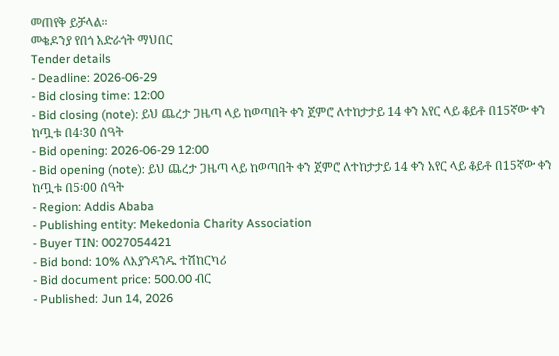መጠየቅ ይቻላል።
መቄዶንያ የበጎ አድራጎት ማህበር
Tender details
- Deadline: 2026-06-29
- Bid closing time: 12:00
- Bid closing (note): ይህ ጨረታ ጋዜጣ ላይ ከወጣበት ቀን ጀምሮ ለተከታታይ 14 ቀን አየር ላይ ቆይቶ በ15ኛው ቀን ከጧቱ በ4፡30 ሰዓት
- Bid opening: 2026-06-29 12:00
- Bid opening (note): ይህ ጨረታ ጋዜጣ ላይ ከወጣበት ቀን ጀምሮ ለተከታታይ 14 ቀን አየር ላይ ቆይቶ በ15ኛው ቀን ከጧቱ በ5፡00 ሰዓት
- Region: Addis Ababa
- Publishing entity: Mekedonia Charity Association
- Buyer TIN: 0027054421
- Bid bond: 10% ለእያንዳንዱ ተሽከርካሪ
- Bid document price: 500.00 ብር
- Published: Jun 14, 2026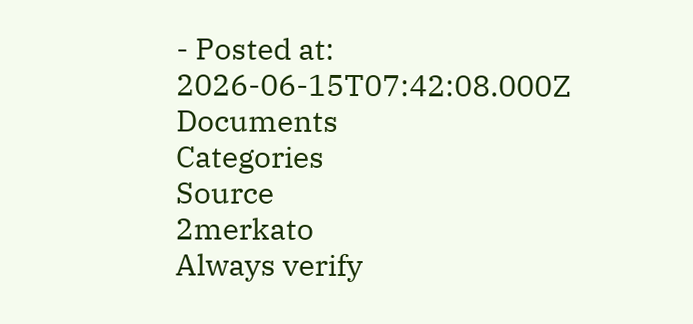- Posted at: 2026-06-15T07:42:08.000Z
Documents
Categories
Source
2merkato
Always verify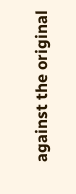against the original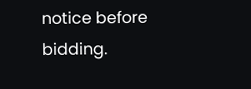notice before bidding.